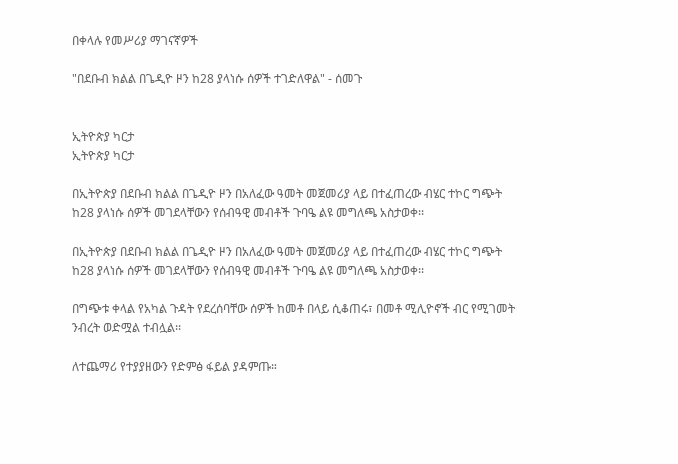በቀላሉ የመሥሪያ ማገናኛዎች

"በደቡብ ክልል በጌዲዮ ዞን ከ28 ያላነሱ ሰዎች ተገድለዋል" - ሰመጉ


ኢትዮጵያ ካርታ
ኢትዮጵያ ካርታ

በኢትዮጵያ በደቡብ ክልል በጌዲዮ ዞን በአለፈው ዓመት መጀመሪያ ላይ በተፈጠረው ብሄር ተኮር ግጭት ከ28 ያላነሱ ሰዎች መገደላቸውን የሰብዓዊ መብቶች ጉባዔ ልዩ መግለጫ አስታወቀ፡፡

በኢትዮጵያ በደቡብ ክልል በጌዲዮ ዞን በአለፈው ዓመት መጀመሪያ ላይ በተፈጠረው ብሄር ተኮር ግጭት ከ28 ያላነሱ ሰዎች መገደላቸውን የሰብዓዊ መብቶች ጉባዔ ልዩ መግለጫ አስታወቀ፡፡

በግጭቱ ቀላል የአካል ጉዳት የደረሰባቸው ሰዎች ከመቶ በላይ ሲቆጠሩ፣ በመቶ ሚሊዮኖች ብር የሚገመት ንብረት ወድሟል ተብሏል፡፡

ለተጨማሪ የተያያዘውን የድምፅ ፋይል ያዳምጡ።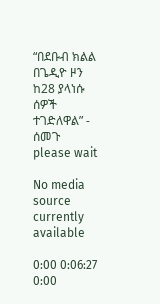“በደቡብ ክልል በጌዲዮ ዞን ከ28 ያላነሱ ሰዎች ተገድለዋል” - ሰመጉ
please wait

No media source currently available

0:00 0:06:27 0:00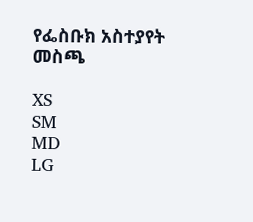የፌስቡክ አስተያየት መስጫ

XS
SM
MD
LG